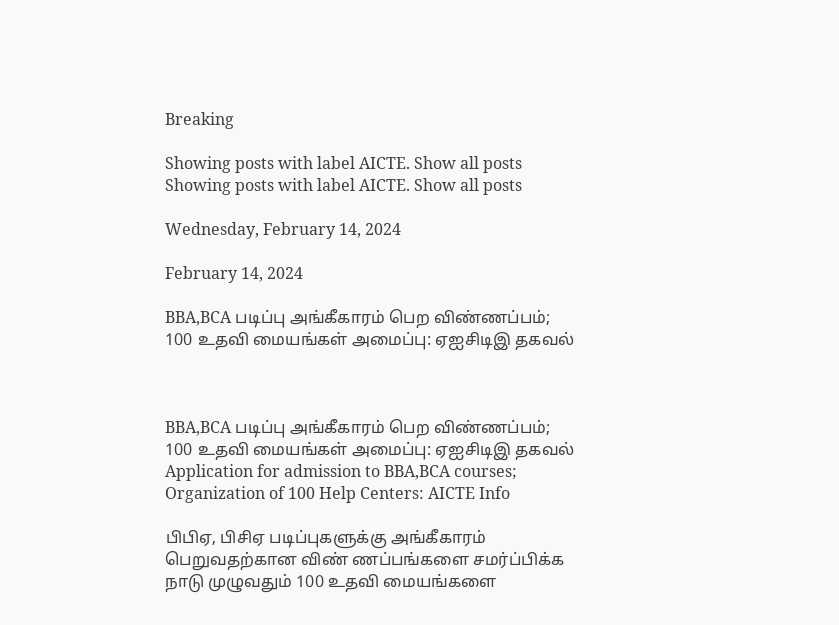Breaking

Showing posts with label AICTE. Show all posts
Showing posts with label AICTE. Show all posts

Wednesday, February 14, 2024

February 14, 2024

BBA,BCA படிப்பு அங்கீகாரம் பெற விண்ணப்பம்; 100 உதவி மையங்கள் அமைப்பு: ஏஐசிடிஇ தகவல்



BBA,BCA படிப்பு அங்கீகாரம் பெற விண்ணப்பம்; 100 உதவி மையங்கள் அமைப்பு: ஏஐசிடிஇ தகவல் Application for admission to BBA,BCA courses; Organization of 100 Help Centers: AICTE Info

பிபிஏ, பிசிஏ படிப்புகளுக்கு அங்கீகாரம் பெறுவதற்கான விண் ணப்பங்களை சமர்ப்பிக்க நாடு முழுவதும் 100 உதவி மையங்களை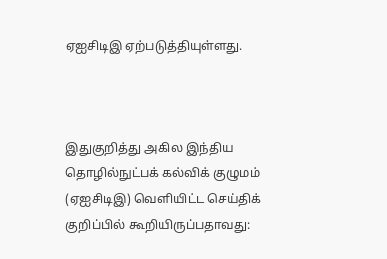ஏஐசிடிஇ ஏற்படுத்தியுள்ளது.



இதுகுறித்து அகில இந்திய தொழில்நுட்பக் கல்விக் குழுமம் (ஏஐசிடிஇ) வெளியிட்ட செய்திக் குறிப்பில் கூறியிருப்பதாவது: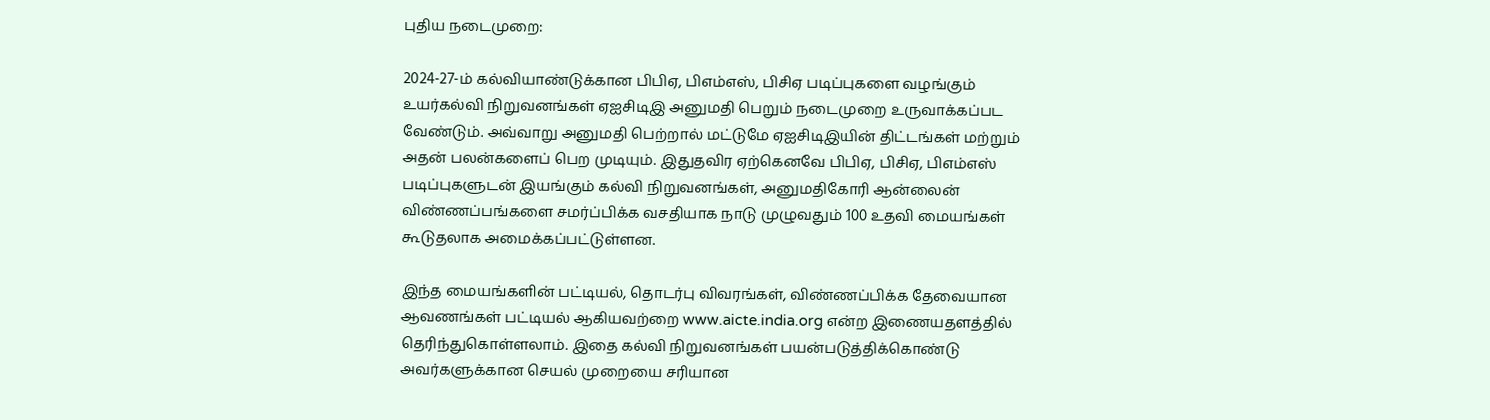புதிய நடைமுறை:

2024-27-ம் கல்வியாண்டுக்கான பிபிஏ, பிஎம்எஸ், பிசிஏ படிப்புகளை வழங்கும் உயர்கல்வி நிறுவனங்கள் ஏஐசிடிஇ அனுமதி பெறும் நடைமுறை உருவாக்கப்பட வேண்டும். அவ்வாறு அனுமதி பெற்றால் மட்டுமே ஏஐசிடிஇயின் திட்டங்கள் மற்றும் அதன் பலன்களைப் பெற முடியும். இதுதவிர ஏற்கெனவே பிபிஏ, பிசிஏ, பிஎம்எஸ் படிப்புகளுடன் இயங்கும் கல்வி நிறுவனங்கள், அனுமதிகோரி ஆன்லைன் விண்ணப்பங்களை சமர்ப்பிக்க வசதியாக நாடு முழுவதும் 100 உதவி மையங்கள் கூடுதலாக அமைக்கப்பட்டுள்ளன.

இந்த மையங்களின் பட்டியல், தொடர்பு விவரங்கள், விண்ணப்பிக்க தேவையான ஆவணங்கள் பட்டியல் ஆகியவற்றை www.aicte.india.org என்ற இணையதளத்தில் தெரிந்துகொள்ளலாம். இதை கல்வி நிறுவனங்கள் பயன்படுத்திக்கொண்டு அவர்களுக்கான செயல் முறையை சரியான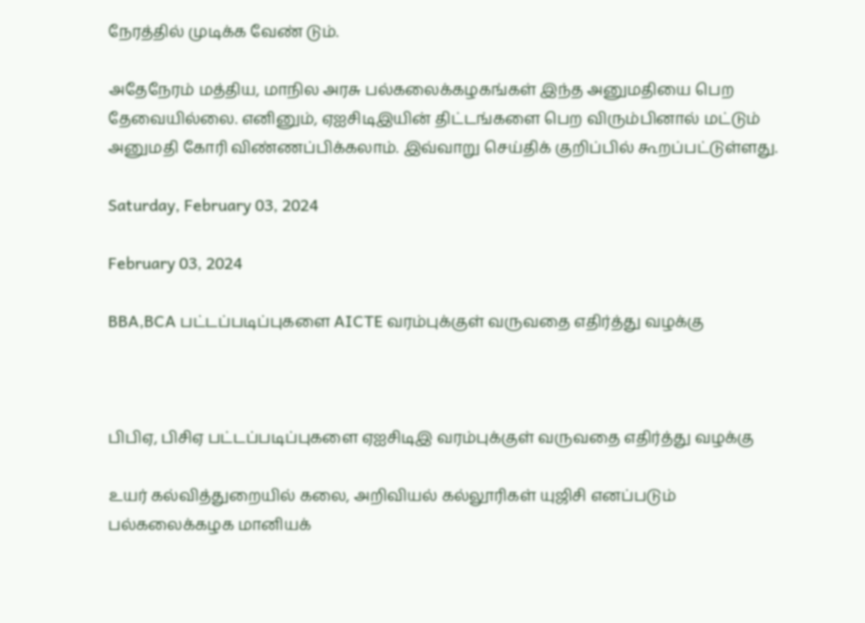நேரத்தில் முடிக்க வேண் டும்.

அதேநேரம் மத்திய, மாநில அரசு பல்கலைக்கழகங்கள் இந்த அனுமதியை பெற தேவையில்லை. எனினும், ஏஐசிடிஇயின் திட்டங்களை பெற விரும்பினால் மட்டும் அனுமதி கோரி விண்ணப்பிக்கலாம். இவ்வாறு செய்திக் குறிப்பில் கூறப்பட்டுள்ளது.

Saturday, February 03, 2024

February 03, 2024

BBA,BCA பட்டப்படிப்புகளை AICTE வரம்புக்குள் வருவதை எதிர்த்து வழக்கு



பிபிஏ, பிசிஏ பட்டப்படிப்புகளை ஏஐசிடிஇ வரம்புக்குள் வருவதை எதிர்த்து வழக்கு

உயர் கல்வித்துறையில் கலை, அறிவியல் கல்லூரிகள் யுஜிசி எனப்படும் பல்கலைக்கழக மானியக்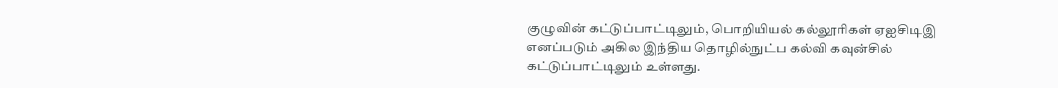குழுவின் கட்டுப்பாட்டிலும், பொறியியல் கல்லூரிகள் ஏஐசிடிஇ எனப்படும் அகில இந்திய தொழில்நுட்ப கல்வி கவுன்சில் கட்டுப்பாட்டிலும் உள்ளது.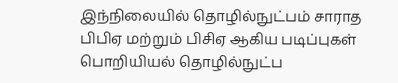இந்நிலையில் தொழில்நுட்பம் சாராத பிபிஏ மற்றும் பிசிஏ ஆகிய படிப்புகள் பொறியியல் தொழில்நுட்ப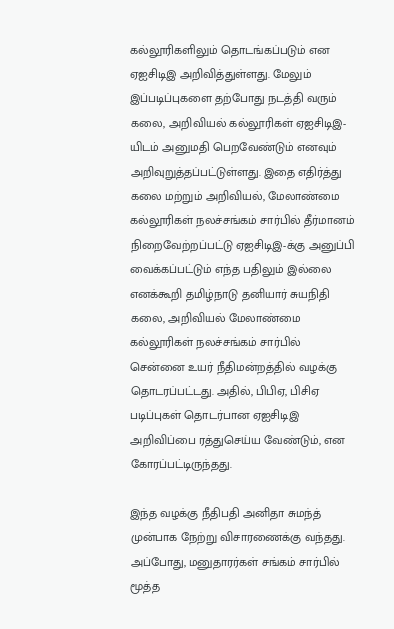கல்லூரிகளிலும் தொடங்கப்படும் என ஏஐசிடிஇ அறிவித்துள்ளது. மேலும் இப்படிப்புகளை தற்போது நடத்தி வரும் கலை, அறிவியல் கல்லூரிகள் ஏஐசிடிஇ-யிடம் அனுமதி பெறவேண்டும் எனவும் அறிவுறுத்தப்பட்டுள்ளது. இதை எதிர்த்து கலை மற்றும் அறிவியல், மேலாண்மை கல்லூரிகள் நலச்சங்கம் சார்பில் தீர்மானம் நிறைவேற்றப்பட்டு ஏஐசிடிஇ-க்கு அனுப்பி வைக்கப்பட்டும் எந்த பதிலும் இல்லை எனக்கூறி தமிழ்நாடு தனியார் சுயநிதி கலை, அறிவியல் மேலாண்மை கல்லூரிகள் நலச்சங்கம் சார்பில் சென்னை உயர் நீதிமன்றத்தில் வழக்கு தொடரப்பட்டது. அதில், பிபிஏ, பிசிஏ படிப்புகள் தொடர்பான ஏஐசிடிஇ அறிவிப்பை ரத்துசெய்ய வேண்டும், என கோரப்பட்டிருந்தது.

இந்த வழக்கு நீதிபதி அனிதா சுமந்த் முன்பாக நேற்று விசாரணைக்கு வந்தது. அப்போது, மனுதாரர்கள் சங்கம் சார்பில் மூத்த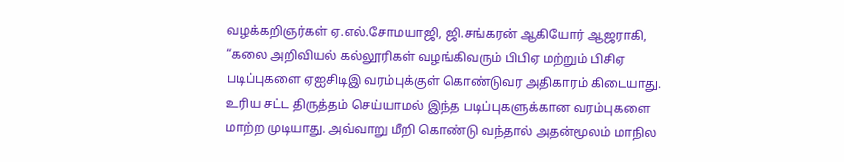வழக்கறிஞர்கள் ஏ.எல்.சோமயாஜி, ஜி.சங்கரன் ஆகியோர் ஆஜராகி, “கலை அறிவியல் கல்லூரிகள் வழங்கிவரும் பிபிஏ மற்றும் பிசிஏ படிப்புகளை ஏஐசிடிஇ வரம்புக்குள் கொண்டுவர அதிகாரம் கிடையாது. உரிய சட்ட திருத்தம் செய்யாமல் இந்த படிப்புகளுக்கான வரம்புகளை மாற்ற முடியாது. அவ்வாறு மீறி கொண்டு வந்தால் அதன்மூலம் மாநில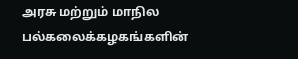அரசு மற்றும் மாநில பல்கலைக்கழகங்களின்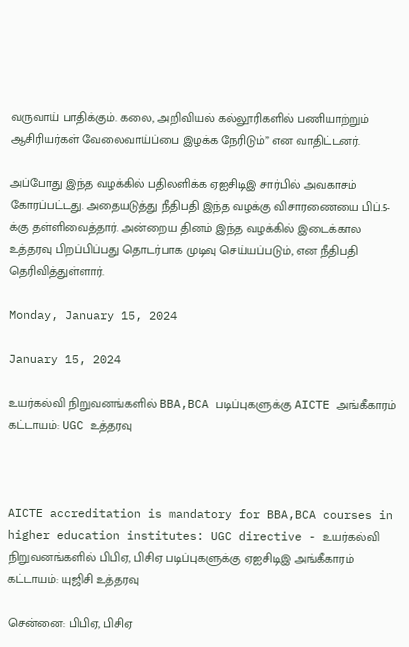வருவாய் பாதிக்கும். கலை, அறிவியல் கல்லூரிகளில் பணியாற்றும் ஆசிரியர்கள் வேலைவாய்ப்பை இழக்க நேரிடும்” என வாதிட்டனர்.

அப்போது இந்த வழக்கில் பதிலளிக்க ஏஐசிடிஇ சார்பில் அவகாசம் கோரப்பட்டது. அதையடுத்து நீதிபதி இந்த வழக்கு விசாரணையை பிப்.5-க்கு தள்ளிவைத்தார். அன்றைய தினம் இந்த வழக்கில் இடைக்கால உத்தரவு பிறப்பிப்பது தொடர்பாக முடிவு செய்யப்படும், என நீதிபதி தெரிவித்துள்ளார்.

Monday, January 15, 2024

January 15, 2024

உயர்கல்வி நிறுவனங்களில் BBA,BCA படிப்புகளுக்கு AICTE அங்கீகாரம் கட்டாயம்: UGC உத்தரவு



AICTE accreditation is mandatory for BBA,BCA courses in higher education institutes: UGC directive - உயர்கல்வி நிறுவனங்களில் பிபிஏ, பிசிஏ படிப்புகளுக்கு ஏஐசிடிஇ அங்கீகாரம் கட்டாயம்: யுஜிசி உத்தரவு

சென்னை: பிபிஏ, பிசிஏ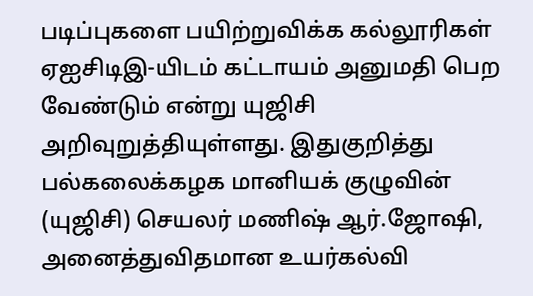படிப்புகளை பயிற்றுவிக்க கல்லூரிகள் ஏஐசிடிஇ-யிடம் கட்டாயம் அனுமதி பெற வேண்டும் என்று யுஜிசி அறிவுறுத்தியுள்ளது. இதுகுறித்து பல்கலைக்கழக மானியக் குழுவின் (யுஜிசி) செயலர் மணிஷ் ஆர்.ஜோஷி, அனைத்துவிதமான உயர்கல்வி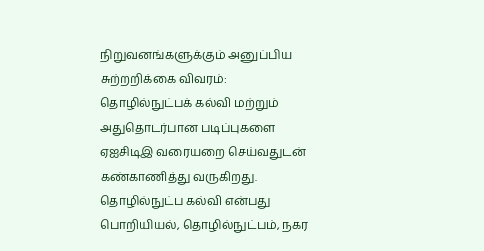நிறுவனங்களுக்கும் அனுப்பிய சுற்றறிக்கை விவரம்: தொழில்நுட்பக் கல்வி மற்றும் அதுதொடர்பான படிப்புகளை ஏஐசிடிஇ வரையறை செய்வதுடன் கண்காணித்து வருகிறது. தொழில்நுட்ப கல்வி என்பது பொறியியல், தொழில்நுட்பம், நகர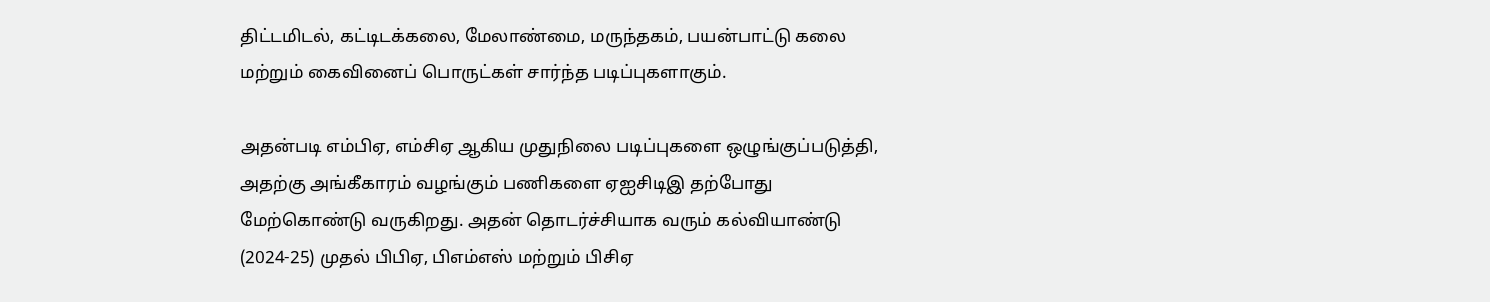திட்டமிடல், கட்டிடக்கலை, மேலாண்மை, மருந்தகம், பயன்பாட்டு கலை மற்றும் கைவினைப் பொருட்கள் சார்ந்த படிப்புகளாகும்.

அதன்படி எம்பிஏ, எம்சிஏ ஆகிய முதுநிலை படிப்புகளை ஒழுங்குப்படுத்தி, அதற்கு அங்கீகாரம் வழங்கும் பணிகளை ஏஐசிடிஇ தற்போது மேற்கொண்டு வருகிறது. அதன் தொடர்ச்சியாக வரும் கல்வியாண்டு (2024-25) முதல் பிபிஏ, பிஎம்எஸ் மற்றும் பிசிஏ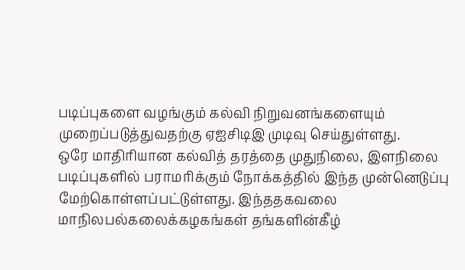படிப்புகளை வழங்கும் கல்வி நிறுவனங்களையும் முறைப்படுத்துவதற்கு ஏஐசிடிஇ முடிவு செய்துள்ளது.
ஒரே மாதிரியான கல்வித் தரத்தை முதுநிலை, இளநிலை படிப்புகளில் பராமரிக்கும் நோக்கத்தில் இந்த முன்னெடுப்பு மேற்கொள்ளப்பட்டுள்ளது. இந்ததகவலை மாநிலபல்கலைக்கழகங்கள் தங்களின்கீழ்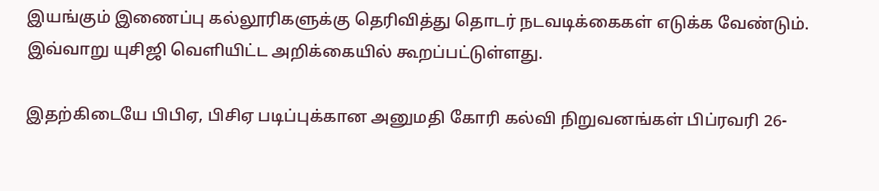இயங்கும் இணைப்பு கல்லூரிகளுக்கு தெரிவித்து தொடர் நடவடிக்கைகள் எடுக்க வேண்டும். இவ்வாறு யுசிஜி வெளியிட்ட அறிக்கையில் கூறப்பட்டுள்ளது.

இதற்கிடையே பிபிஏ, பிசிஏ படிப்புக்கான அனுமதி கோரி கல்வி நிறுவனங்கள் பிப்ரவரி 26-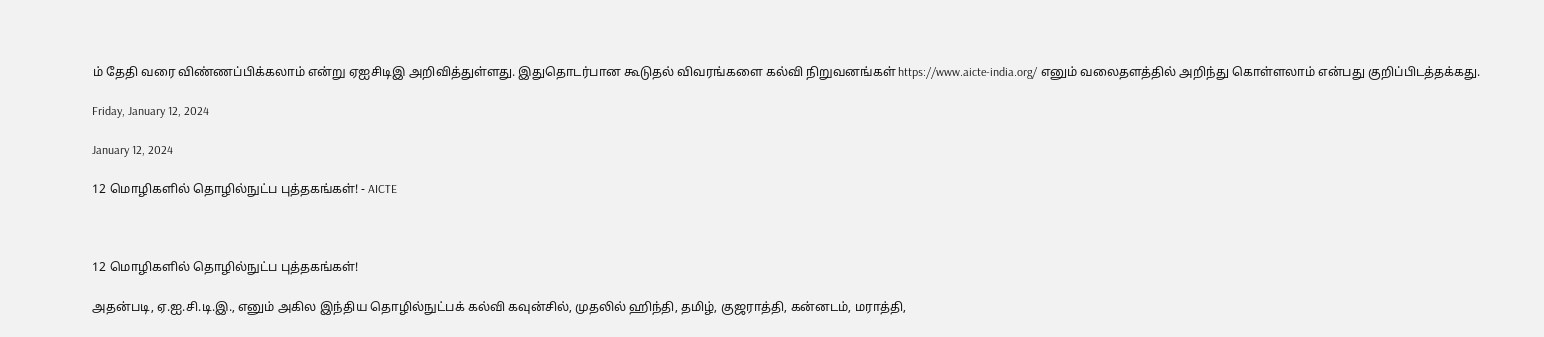ம் தேதி வரை விண்ணப்பிக்கலாம் என்று ஏஐசிடிஇ அறிவித்துள்ளது. இதுதொடர்பான கூடுதல் விவரங்களை கல்வி நிறுவனங்கள் https://www.aicte-india.org/ எனும் வலைதளத்தில் அறிந்து கொள்ளலாம் என்பது குறிப்பிடத்தக்கது.

Friday, January 12, 2024

January 12, 2024

12 மொழிகளில் தொழில்நுட்ப புத்தகங்கள்! - AICTE



12 மொழிகளில் தொழில்நுட்ப புத்தகங்கள்!

அதன்படி, ஏ.ஐ.சி.டி.இ., எனும் அகில இந்திய தொழில்நுட்பக் கல்வி கவுன்சில், முதலில் ஹிந்தி, தமிழ், குஜராத்தி, கன்னடம், மராத்தி,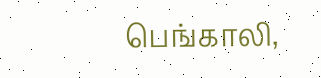பெங்காலி,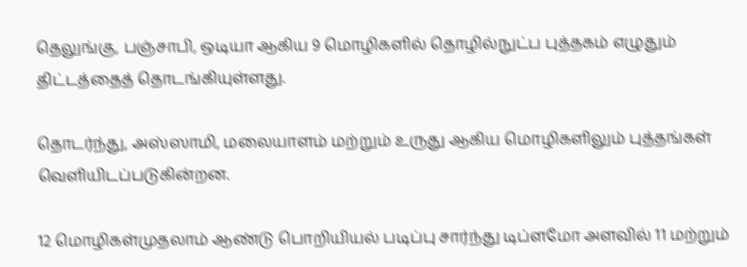தெலுங்கு, பஞ்சாபி, ஒடியா ஆகிய 9 மொழிகளில் தொழில்நுட்ப புத்தகம் எழுதும் திட்டத்தைத் தொடங்கியுள்ளது.

தொடர்ந்து, அஸ்ஸாமி, மலையாளம் மற்றும் உருது ஆகிய மொழிகளிலும் புத்தங்கள் வெளியிடப்படுகின்றன.

12 மொழிகள்முதலாம் ஆண்டு பொறியியல் படிப்பு சார்ந்து டிப்ளமோ அளவில் 11 மற்றும்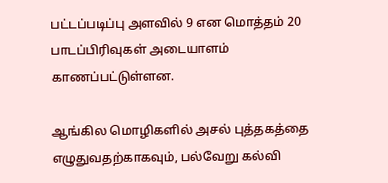பட்டப்படிப்பு அளவில் 9 என மொத்தம் 20 பாடப்பிரிவுகள் அடையாளம் காணப்பட்டுள்ளன.

ஆங்கில மொழிகளில் அசல் புத்தகத்தை எழுதுவதற்காகவும், பல்வேறு கல்வி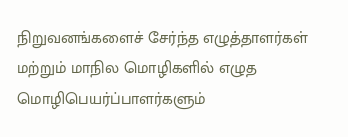நிறுவனங்களைச் சேர்ந்த எழுத்தாளர்கள் மற்றும் மாநில மொழிகளில் எழுத மொழிபெயர்ப்பாளர்களும்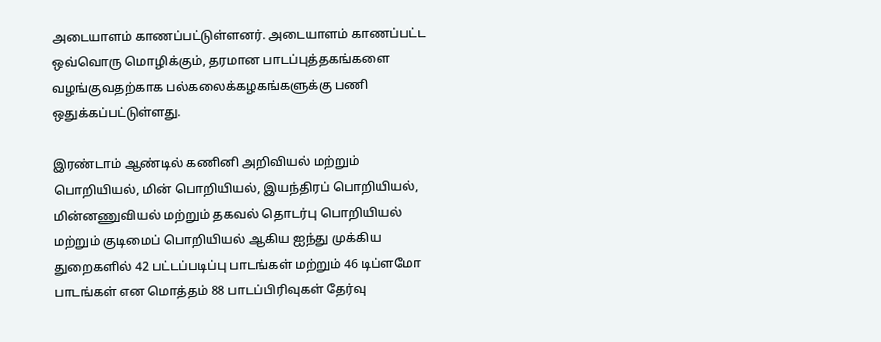அடையாளம் காணப்பட்டுள்ளனர். அடையாளம் காணப்பட்ட ஒவ்வொரு மொழிக்கும், தரமான பாடப்புத்தகங்களை வழங்குவதற்காக பல்கலைக்கழகங்களுக்கு பணி ஒதுக்கப்பட்டுள்ளது.

இரண்டாம் ஆண்டில் கணினி அறிவியல் மற்றும் பொறியியல், மின் பொறியியல், இயந்திரப் பொறியியல், மின்னணுவியல் மற்றும் தகவல் தொடர்பு பொறியியல் மற்றும் குடிமைப் பொறியியல் ஆகிய ஐந்து முக்கிய துறைகளில் 42 பட்டப்படிப்பு பாடங்கள் மற்றும் 46 டிப்ளமோ பாடங்கள் என மொத்தம் 88 பாடப்பிரிவுகள் தேர்வு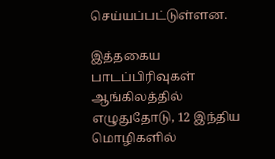செய்யப்பட்டுள்ளன.

இத்தகைய பாடப்பிரிவுகள் ஆங்கிலத்தில் எழுதுதோடு, 12 இந்திய மொழிகளில்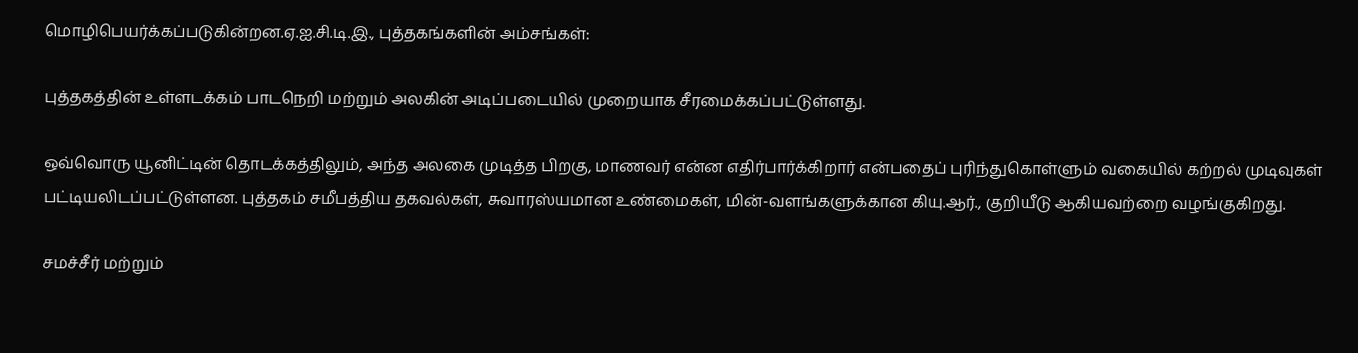மொழிபெயர்க்கப்படுகின்றன.ஏ.ஐ.சி.டி.இ., புத்தகங்களின் அம்சங்கள்:

புத்தகத்தின் உள்ளடக்கம் பாடநெறி மற்றும் அலகின் அடிப்படையில் முறையாக சீரமைக்கப்பட்டுள்ளது.

ஒவ்வொரு யூனிட்டின் தொடக்கத்திலும், அந்த அலகை முடித்த பிறகு, மாணவர் என்ன எதிர்பார்க்கிறார் என்பதைப் புரிந்துகொள்ளும் வகையில் கற்றல் முடிவுகள் பட்டியலிடப்பட்டுள்ளன. புத்தகம் சமீபத்திய தகவல்கள், சுவாரஸ்யமான உண்மைகள், மின்-வளங்களுக்கான கியு.ஆர்., குறியீடு ஆகியவற்றை வழங்குகிறது.

சமச்சீர் மற்றும்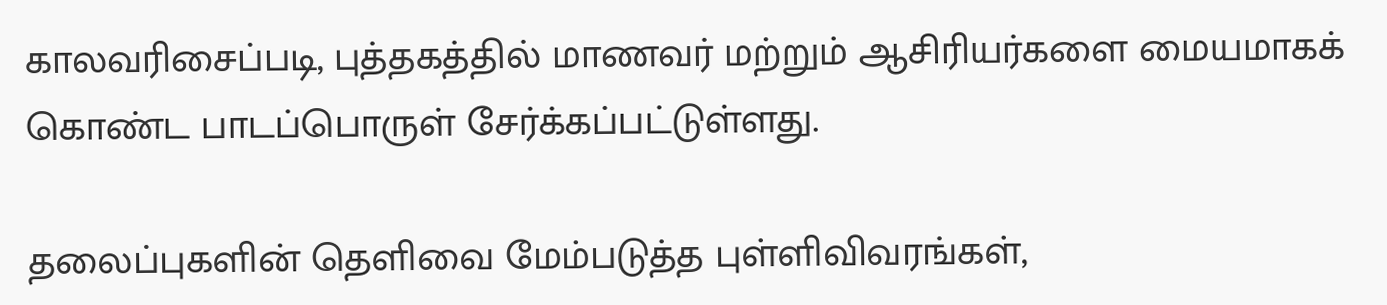காலவரிசைப்படி, புத்தகத்தில் மாணவர் மற்றும் ஆசிரியர்களை மையமாகக் கொண்ட பாடப்பொருள் சேர்க்கப்பட்டுள்ளது.

தலைப்புகளின் தெளிவை மேம்படுத்த புள்ளிவிவரங்கள்,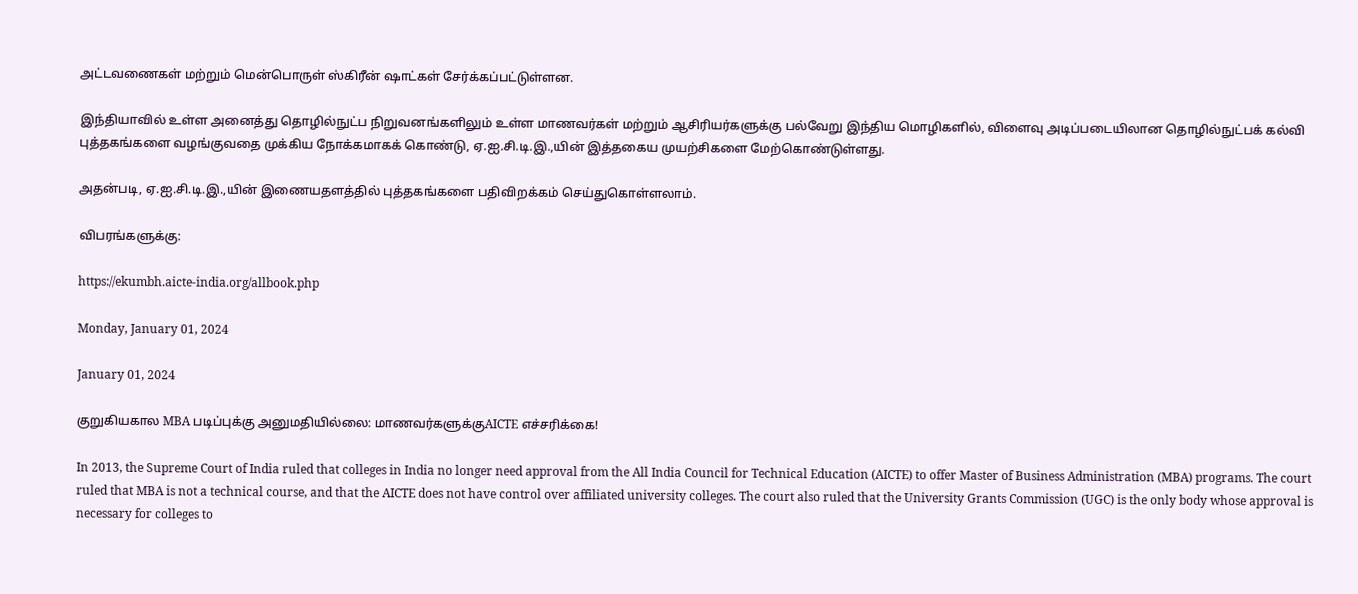அட்டவணைகள் மற்றும் மென்பொருள் ஸ்கிரீன் ஷாட்கள் சேர்க்கப்பட்டுள்ளன.

இந்தியாவில் உள்ள அனைத்து தொழில்நுட்ப நிறுவனங்களிலும் உள்ள மாணவர்கள் மற்றும் ஆசிரியர்களுக்கு பல்வேறு இந்திய மொழிகளில், விளைவு அடிப்படையிலான தொழில்நுட்பக் கல்வி புத்தகங்களை வழங்குவதை முக்கிய நோக்கமாகக் கொண்டு, ஏ.ஐ.சி.டி.இ.,யின் இத்தகைய முயற்சிகளை மேற்கொண்டுள்ளது.

அதன்படி, ஏ.ஐ.சி.டி.இ.,யின் இணையதளத்தில் புத்தகங்களை பதிவிறக்கம் செய்துகொள்ளலாம்.

விபரங்களுக்கு:

https://ekumbh.aicte-india.org/allbook.php

Monday, January 01, 2024

January 01, 2024

குறுகியகால MBA படிப்புக்கு அனுமதியில்லை: மாணவர்களுக்குAICTE எச்சரிக்கை!

In 2013, the Supreme Court of India ruled that colleges in India no longer need approval from the All India Council for Technical Education (AICTE) to offer Master of Business Administration (MBA) programs. The court ruled that MBA is not a technical course, and that the AICTE does not have control over affiliated university colleges. The court also ruled that the University Grants Commission (UGC) is the only body whose approval is necessary for colleges to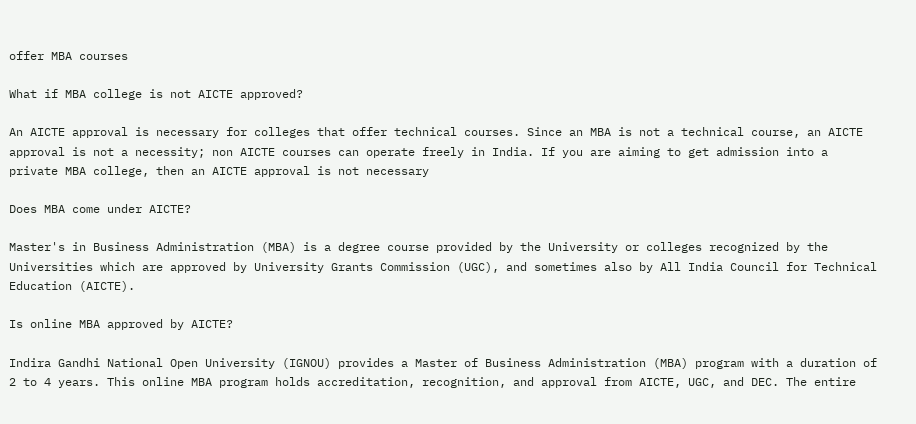offer MBA courses

What if MBA college is not AICTE approved?

An AICTE approval is necessary for colleges that offer technical courses. Since an MBA is not a technical course, an AICTE approval is not a necessity; non AICTE courses can operate freely in India. If you are aiming to get admission into a private MBA college, then an AICTE approval is not necessary

Does MBA come under AICTE?

Master's in Business Administration (MBA) is a degree course provided by the University or colleges recognized by the Universities which are approved by University Grants Commission (UGC), and sometimes also by All India Council for Technical Education (AICTE).

Is online MBA approved by AICTE?

Indira Gandhi National Open University (IGNOU) provides a Master of Business Administration (MBA) program with a duration of 2 to 4 years. This online MBA program holds accreditation, recognition, and approval from AICTE, UGC, and DEC. The entire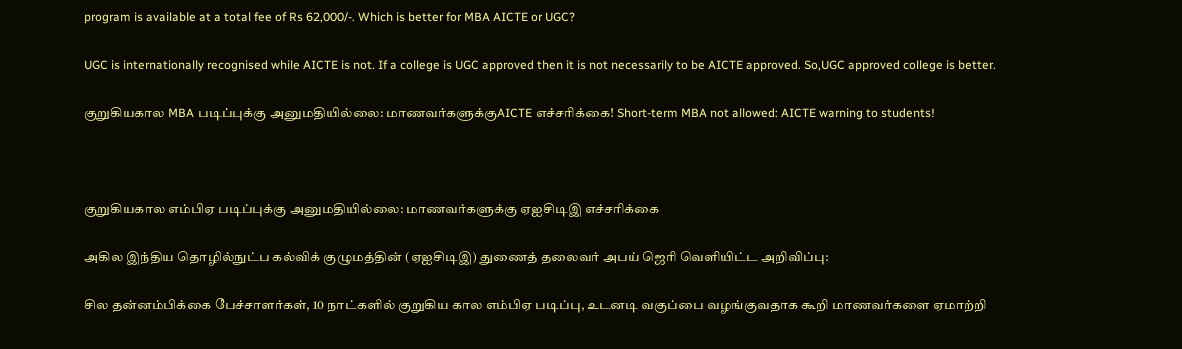program is available at a total fee of Rs 62,000/-. Which is better for MBA AICTE or UGC?

UGC is internationally recognised while AICTE is not. If a college is UGC approved then it is not necessarily to be AICTE approved. So,UGC approved college is better.

குறுகியகால MBA படிப்புக்கு அனுமதியில்லை: மாணவர்களுக்குAICTE எச்சரிக்கை! Short-term MBA not allowed: AICTE warning to students!



குறுகியகால எம்பிஏ படிப்புக்கு அனுமதியில்லை: மாணவர்களுக்கு ஏஐசிடிஇ எச்சரிக்கை

அகில இந்திய தொழில்நுட்ப கல்விக் குழுமத்தின் (ஏஐசிடிஇ) துணைத் தலைவர் அபய் ஜெரி வெளியிட்ட அறிவிப்பு:

சில தன்னம்பிக்கை பேச்சாளர்கள், 10 நாட்களில் குறுகிய கால எம்பிஏ படிப்பு, உடனடி வகுப்பை வழங்குவதாக கூறி மாணவர்களை ஏமாற்றி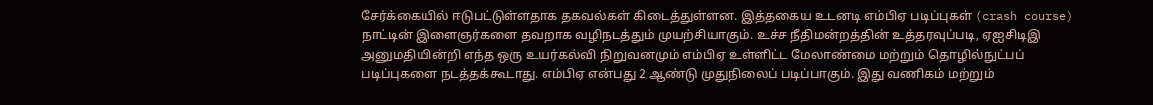சேர்க்கையில் ஈடுபட்டுள்ளதாக தகவல்கள் கிடைத்துள்ளன. இத்தகைய உடனடி எம்பிஏ படிப்புகள் (crash course) நாட்டின் இளைஞர்களை தவறாக வழிநடத்தும் முயற்சியாகும். உச்ச நீதிமன்றத்தின் உத்தரவுப்படி, ஏஐசிடிஇ அனுமதியின்றி எந்த ஒரு உயர்கல்வி நிறுவனமும் எம்பிஏ உள்ளிட்ட மேலாண்மை மற்றும் தொழில்நுட்பப் படிப்புகளை நடத்தக்கூடாது. எம்பிஏ என்பது 2 ஆண்டு முதுநிலைப் படிப்பாகும். இது வணிகம் மற்றும்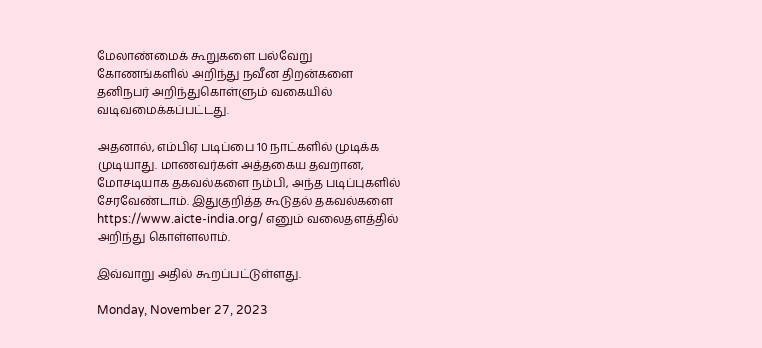மேலாண்மைக் கூறுகளை பல்வேறு கோணங்களில் அறிந்து நவீன திறன்களை தனிநபர் அறிந்துகொள்ளும் வகையில் வடிவமைக்கப்பட்டது.

அதனால், எம்பிஏ படிப்பை 10 நாட்களில் முடிக்க முடியாது. மாணவர்கள் அத்தகைய தவறான, மோசடியாக தகவல்களை நம்பி, அந்த படிப்புகளில் சேரவேண்டாம். இதுகுறித்த கூடுதல் தகவல்களை https://www.aicte-india.org/ எனும் வலைதளத்தில் அறிந்து கொள்ளலாம்.

இவ்வாறு அதில் கூறப்பட்டுள்ளது.

Monday, November 27, 2023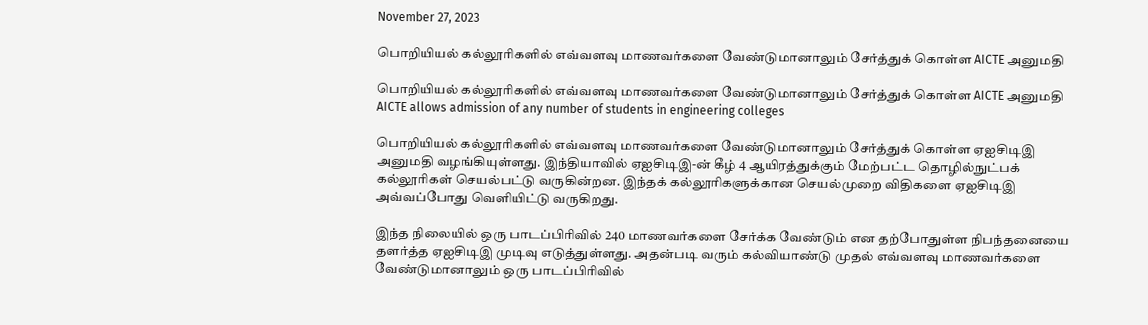November 27, 2023

பொறியியல் கல்லூரிகளில் எவ்வளவு மாணவர்களை வேண்டுமானாலும் சேர்த்துக் கொள்ள AICTE அனுமதி

பொறியியல் கல்லூரிகளில் எவ்வளவு மாணவர்களை வேண்டுமானாலும் சேர்த்துக் கொள்ள AICTE அனுமதி AICTE allows admission of any number of students in engineering colleges

பொறியியல் கல்லூரிகளில் எவ்வளவு மாணவர்களை வேண்டுமானாலும் சேர்த்துக் கொள்ள ஏஐசிடிஇ அனுமதி வழங்கியுள்ளது. இந்தியாவில் ஏஐசிடிஇ-ன் கீழ் 4 ஆயிரத்துக்கும் மேற்பட்ட தொழில்நுட்பக் கல்லூரிகள் செயல்பட்டு வருகின்றன. இந்தக் கல்லூரிகளுக்கான செயல்முறை விதிகளை ஏஐசிடிஇ அவ்வப்போது வெளியிட்டு வருகிறது.

இந்த நிலையில் ஒரு பாடப்பிரிவில் 240 மாணவர்களை சேர்க்க வேண்டும் என தற்போதுள்ள நிபந்தனையை தளர்த்த ஏஐசிடிஇ முடிவு எடுத்துள்ளது. அதன்படி வரும் கல்வியாண்டு முதல் எவ்வளவு மாணவர்களை வேண்டுமானாலும் ஒரு பாடப்பிரிவில்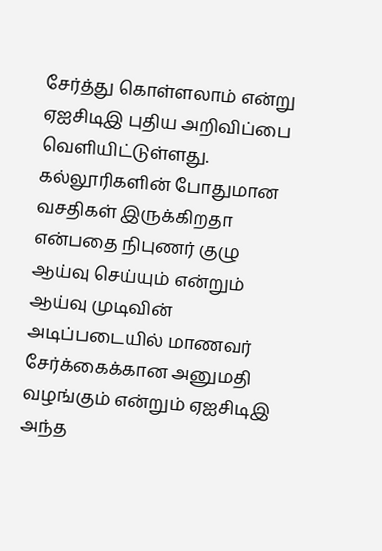சேர்த்து கொள்ளலாம் என்று ஏஐசிடிஇ புதிய அறிவிப்பை வெளியிட்டுள்ளது.
கல்லூரிகளின் போதுமான வசதிகள் இருக்கிறதா என்பதை நிபுணர் குழு ஆய்வு செய்யும் என்றும் ஆய்வு முடிவின் அடிப்படையில் மாணவர் சேர்க்கைக்கான அனுமதி வழங்கும் என்றும் ஏஐசிடிஇ அந்த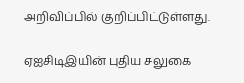அறிவிப்பில் குறிப்பிட்டுள்ளது.

ஏஐசிடிஇயின் புதிய சலுகை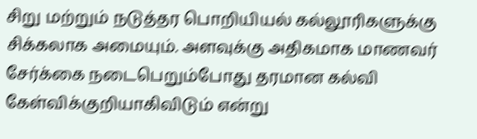சிறு மற்றும் நடுத்தர பொறியியல் கல்லூரிகளுக்கு சிக்கலாக அமையும். அளவுக்கு அதிகமாக மாணவர் சேர்க்கை நடைபெறும்போது தரமான கல்வி கேள்விக்குறியாகிவிடும் என்று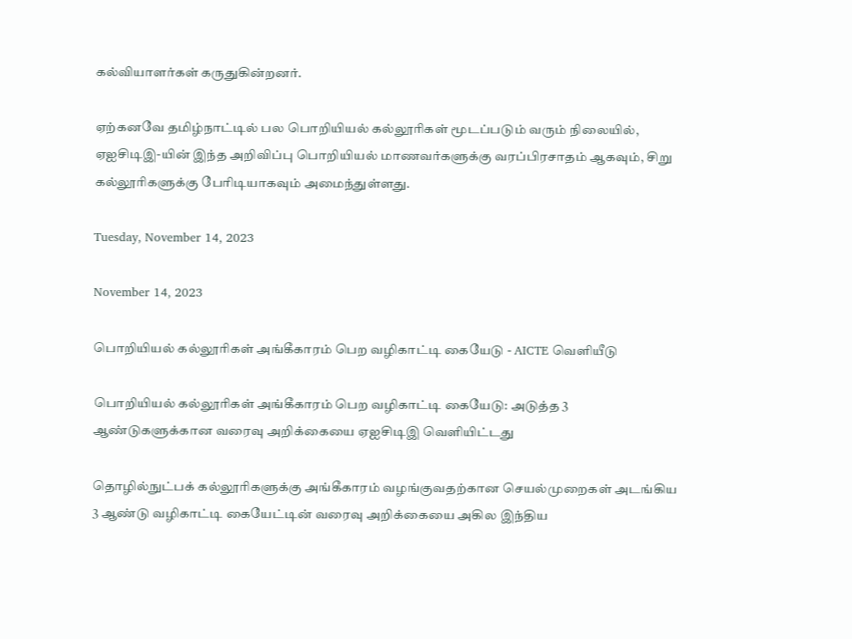கல்வியாளர்கள் கருதுகின்றனர்.

ஏற்கனவே தமிழ்நாட்டில் பல பொறியியல் கல்லூரிகள் மூடப்படும் வரும் நிலையில், ஏஐசிடிஇ-யின் இந்த அறிவிப்பு பொறியியல் மாணவர்களுக்கு வரப்பிரசாதம் ஆகவும், சிறு கல்லூரிகளுக்கு பேரிடியாகவும் அமைந்துள்ளது.

Tuesday, November 14, 2023

November 14, 2023

பொறியியல் கல்லூரிகள் அங்கீகாரம் பெற வழிகாட்டி கையேடு - AICTE வெளியீடு

பொறியியல் கல்லூரிகள் அங்கீகாரம் பெற வழிகாட்டி கையேடு: அடுத்த 3 ஆண்டுகளுக்கான வரைவு அறிக்கையை ஏஐசிடிஇ வெளியிட்டது

தொழில்நுட்பக் கல்லூரிகளுக்கு அங்கீகாரம் வழங்குவதற்கான செயல்முறைகள் அடங்கிய 3 ஆண்டு வழிகாட்டி கையேட்டின் வரைவு அறிக்கையை அகில இந்திய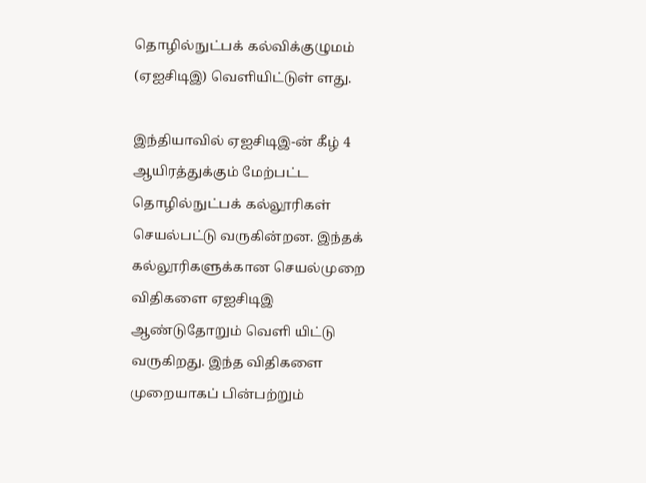தொழில்நுட்பக் கல்விக்குழுமம் (ஏஐசிடிஇ) வெளியிட்டுள் ளது.

இந்தியாவில் ஏஐசிடிஇ-ன் கீழ் 4 ஆயிரத்துக்கும் மேற்பட்ட தொழில்நுட்பக் கல்லூரிகள் செயல்பட்டு வருகின்றன. இந்தக் கல்லூரிகளுக்கான செயல்முறை விதிகளை ஏஐசிடிஇ ஆண்டுதோறும் வெளி யிட்டு வருகிறது. இந்த விதிகளை முறையாகப் பின்பற்றும்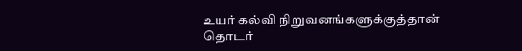உயர் கல்வி நிறுவனங்களுக்குத்தான் தொடர்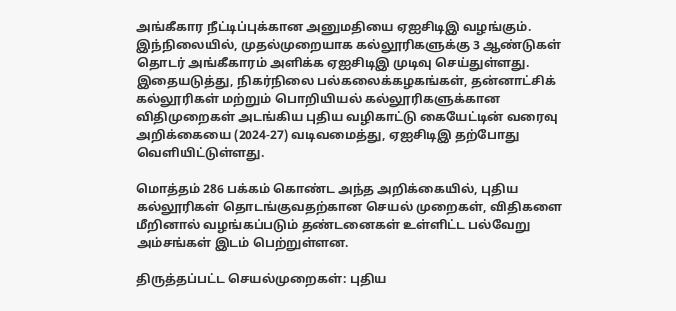அங்கீகார நீட்டிப்புக்கான அனுமதியை ஏஐசிடிஇ வழங்கும். இந்நிலையில், முதல்முறையாக கல்லூரிகளுக்கு 3 ஆண்டுகள் தொடர் அங்கீகாரம் அளிக்க ஏஐசிடிஇ முடிவு செய்துள்ளது. இதையடுத்து, நிகர்நிலை பல்கலைக்கழகங்கள், தன்னாட்சிக் கல்லூரிகள் மற்றும் பொறியியல் கல்லூரிகளுக்கான விதிமுறைகள் அடங்கிய புதிய வழிகாட்டு கையேட்டின் வரைவு அறிக்கையை (2024-27) வடிவமைத்து, ஏஐசிடிஇ தற்போது வெளியிட்டுள்ளது.

மொத்தம் 286 பக்கம் கொண்ட அந்த அறிக்கையில், புதிய கல்லூரிகள் தொடங்குவதற்கான செயல் முறைகள், விதிகளை மீறினால் வழங்கப்படும் தண்டனைகள் உள்ளிட்ட பல்வேறு அம்சங்கள் இடம் பெற்றுள்ளன.

திருத்தப்பட்ட செயல்முறைகள்: புதிய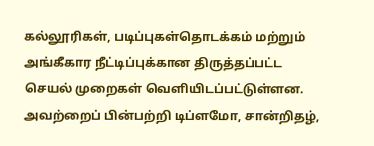கல்லூரிகள், படிப்புகள்தொடக்கம் மற்றும் அங்கீகார நீட்டிப்புக்கான திருத்தப்பட்ட செயல் முறைகள் வெளியிடப்பட்டுள்ளன. அவற்றைப் பின்பற்றி டிப்ளமோ, சான்றிதழ்,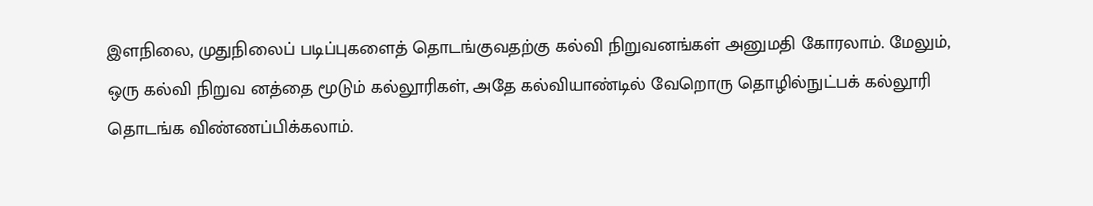இளநிலை, முதுநிலைப் படிப்புகளைத் தொடங்குவதற்கு கல்வி நிறுவனங்கள் அனுமதி கோரலாம். மேலும், ஒரு கல்வி நிறுவ னத்தை மூடும் கல்லூரிகள், அதே கல்வியாண்டில் வேறொரு தொழில்நுட்பக் கல்லூரி தொடங்க விண்ணப்பிக்கலாம்.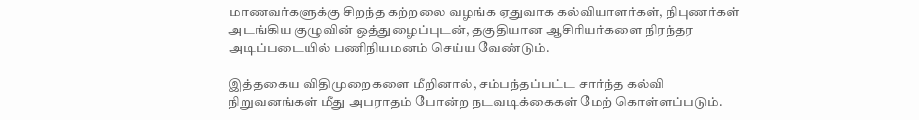மாணவர்களுக்கு சிறந்த கற்றலை வழங்க ஏதுவாக கல்வியாளர்கள், நிபுணர்கள் அடங்கிய குழுவின் ஒத்துழைப்புடன், தகுதியான ஆசிரியர்களை நிரந்தர அடிப்படையில் பணிநியமனம் செய்ய வேண்டும்.

இத்தகைய விதிமுறைகளை மீறினால், சம்பந்தப்பட்ட சார்ந்த கல்வி நிறுவனங்கள் மீது அபராதம் போன்ற நடவடிக்கைகள் மேற் கொள்ளப்படும்.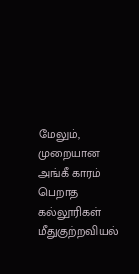மேலும், முறையான அங்கீ காரம் பெறாத கல்லூரிகள் மீதுகுற்றவியல்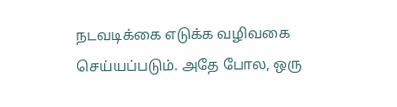நடவடிக்கை எடுக்க வழிவகை செய்யப்படும். அதே போல, ஒரு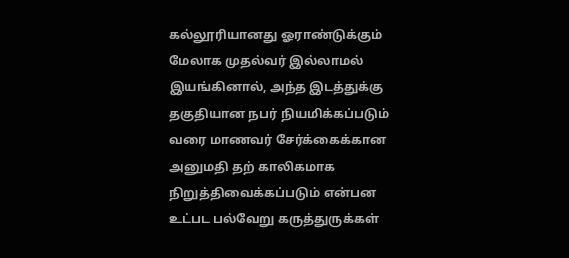கல்லூரியானது ஓராண்டுக்கும் மேலாக முதல்வர் இல்லாமல் இயங்கினால், அந்த இடத்துக்கு தகுதியான நபர் நியமிக்கப்படும் வரை மாணவர் சேர்க்கைக்கான அனுமதி தற் காலிகமாக நிறுத்திவைக்கப்படும் என்பன உட்பட பல்வேறு கருத்துருக்கள்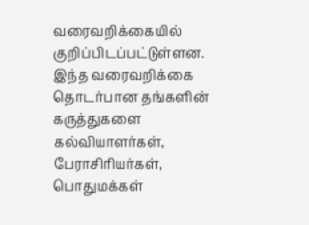வரைவறிக்கையில் குறிப்பிடப்பட்டுள்ளன. இந்த வரைவறிக்கை தொடர்பான தங்களின் கருத்துகளை கல்வியாளர்கள், பேராசிரியர்கள், பொதுமக்கள்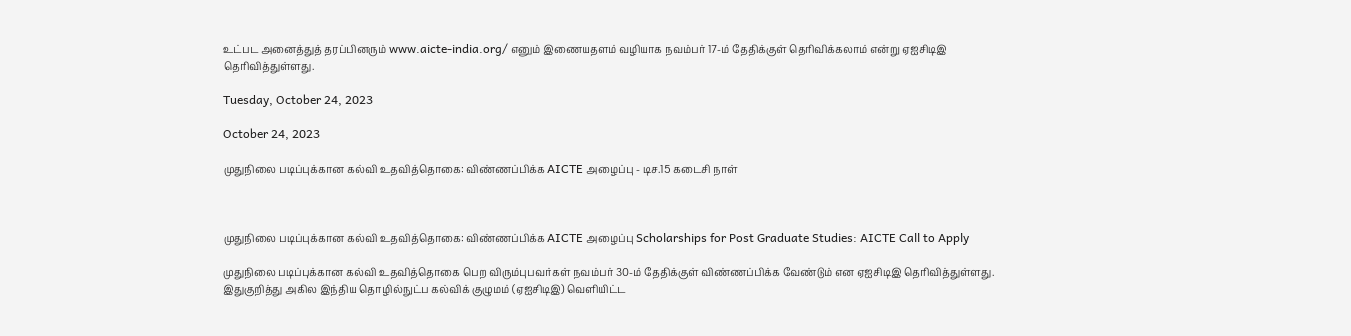உட்பட அனைத்துத் தரப்பினரும் www.aicte-india.org/ எனும் இணையதளம் வழியாக நவம்பர் 17-ம் தேதிக்குள் தெரிவிக்கலாம் என்று ஏஐசிடிஇ தெரிவித்துள்ளது.

Tuesday, October 24, 2023

October 24, 2023

முதுநிலை படிப்புக்கான கல்வி உதவித்தொகை: விண்ணப்பிக்க AICTE அழைப்பு - டிச.15 கடைசி நாள்



முதுநிலை படிப்புக்கான கல்வி உதவித்தொகை: விண்ணப்பிக்க AICTE அழைப்பு Scholarships for Post Graduate Studies: AICTE Call to Apply

முதுநிலை படிப்புக்கான கல்வி உதவித்தொகை பெற விரும்புபவர்கள் நவம்பர் 30-ம் தேதிக்குள் விண்ணப்பிக்க வேண்டும் என ஏஐசிடிஇ தெரிவித்துள்ளது. இதுகுறித்து அகில இந்திய தொழில்நுட்ப கல்விக் குழுமம் (ஏஐசிடிஇ) வெளியிட்ட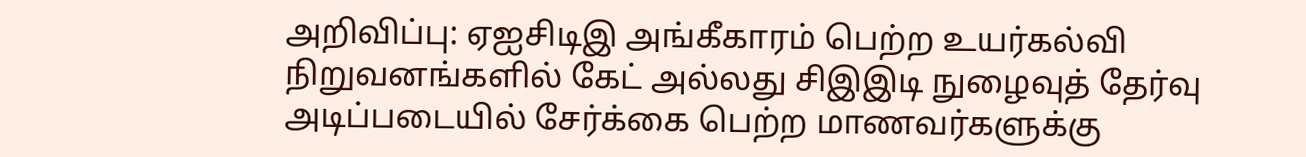அறிவிப்பு: ஏஐசிடிஇ அங்கீகாரம் பெற்ற உயர்கல்வி நிறுவனங்களில் கேட் அல்லது சிஇஇடி நுழைவுத் தேர்வு அடிப்படையில் சேர்க்கை பெற்ற மாணவர்களுக்கு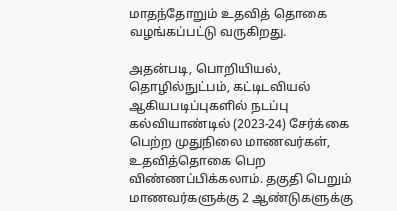மாதந்தோறும் உதவித் தொகை வழங்கப்பட்டு வருகிறது.

அதன்படி, பொறியியல், தொழில்நுட்பம், கட்டிடவியல் ஆகியபடிப்புகளில் நடப்பு கல்வியாண்டில் (2023-24) சேர்க்கை பெற்ற முதுநிலை மாணவர்கள், உதவித்தொகை பெற விண்ணப்பிக்கலாம். தகுதி பெறும் மாணவர்களுக்கு 2 ஆண்டுகளுக்கு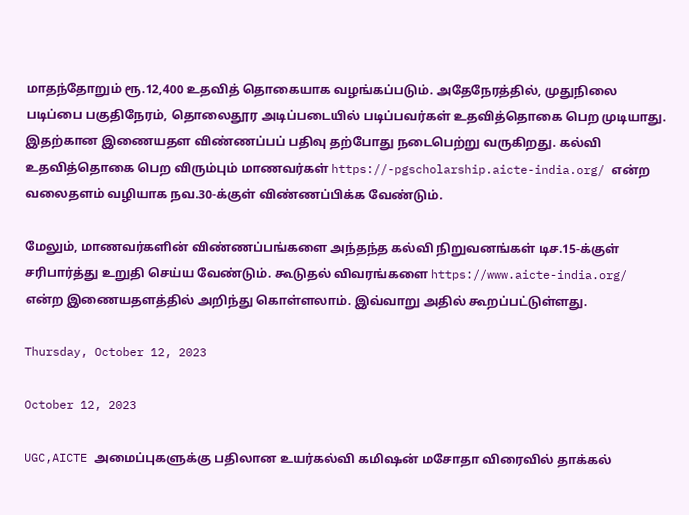மாதந்தோறும் ரூ.12,400 உதவித் தொகையாக வழங்கப்படும். அதேநேரத்தில், முதுநிலை படிப்பை பகுதிநேரம், தொலைதூர அடிப்படையில் படிப்பவர்கள் உதவித்தொகை பெற முடியாது. இதற்கான இணையதள விண்ணப்பப் பதிவு தற்போது நடைபெற்று வருகிறது. கல்வி உதவித்தொகை பெற விரும்பும் மாணவர்கள் https://-pgscholarship.aicte-india.org/ என்ற வலைதளம் வழியாக நவ.30-க்குள் விண்ணப்பிக்க வேண்டும்.

மேலும், மாணவர்களின் விண்ணப்பங்களை அந்தந்த கல்வி நிறுவனங்கள் டிச.15-க்குள் சரிபார்த்து உறுதி செய்ய வேண்டும். கூடுதல் விவரங்களை https://www.aicte-india.org/ என்ற இணையதளத்தில் அறிந்து கொள்ளலாம். இவ்வாறு அதில் கூறப்பட்டுள்ளது.

Thursday, October 12, 2023

October 12, 2023

UGC,AICTE அமைப்புகளுக்கு பதிலான உயர்கல்வி கமிஷன் மசோதா விரைவில் தாக்கல்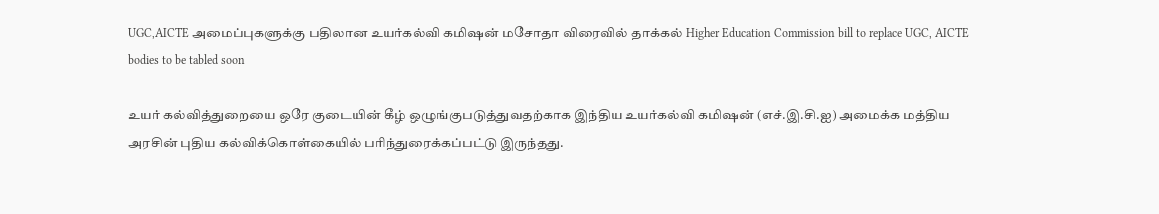UGC,AICTE அமைப்புகளுக்கு பதிலான உயர்கல்வி கமிஷன் மசோதா விரைவில் தாக்கல் Higher Education Commission bill to replace UGC, AICTE bodies to be tabled soon

உயர் கல்வித்துறையை ஒரே குடையின் கீழ் ஒழுங்குபடுத்துவதற்காக இந்திய உயர்கல்வி கமிஷன் (எச்.இ.சி.ஐ) அமைக்க மத்திய அரசின் புதிய கல்விக்கொள்கையில் பரிந்துரைக்கப்பட்டு இருந்தது.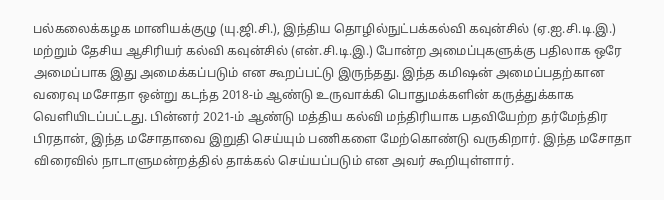பல்கலைக்கழக மானியக்குழு (யு.ஜி.சி.), இந்திய தொழில்நுட்பக்கல்வி கவுன்சில் (ஏ.ஐ.சி.டி.இ.) மற்றும் தேசிய ஆசிரியர் கல்வி கவுன்சில் (என்.சி.டி.இ.) போன்ற அமைப்புகளுக்கு பதிலாக ஒரே அமைப்பாக இது அமைக்கப்படும் என கூறப்பட்டு இருந்தது. இந்த கமிஷன் அமைப்பதற்கான வரைவு மசோதா ஒன்று கடந்த 2018-ம் ஆண்டு உருவாக்கி பொதுமக்களின் கருத்துக்காக வெளியிடப்பட்டது. பின்னர் 2021-ம் ஆண்டு மத்திய கல்வி மந்திரியாக பதவியேற்ற தர்மேந்திர பிரதான், இந்த மசோதாவை இறுதி செய்யும் பணிகளை மேற்கொண்டு வருகிறார். இந்த மசோதா விரைவில் நாடாளுமன்றத்தில் தாக்கல் செய்யப்படும் என அவர் கூறியுள்ளார்.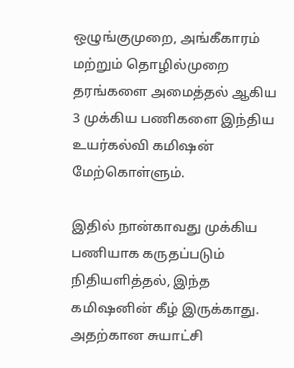ஒழுங்குமுறை, அங்கீகாரம் மற்றும் தொழில்முறை தரங்களை அமைத்தல் ஆகிய 3 முக்கிய பணிகளை இந்திய உயர்கல்வி கமிஷன் மேற்கொள்ளும்.

இதில் நான்காவது முக்கிய பணியாக கருதப்படும் நிதியளித்தல், இந்த கமிஷனின் கீழ் இருக்காது. அதற்கான சுயாட்சி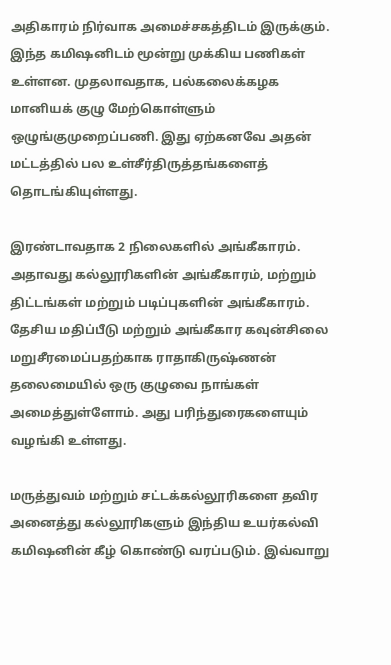அதிகாரம் நிர்வாக அமைச்சகத்திடம் இருக்கும். இந்த கமிஷனிடம் மூன்று முக்கிய பணிகள் உள்ளன. முதலாவதாக, பல்கலைக்கழக மானியக் குழு மேற்கொள்ளும் ஒழுங்குமுறைப்பணி. இது ஏற்கனவே அதன் மட்டத்தில் பல உள்சீர்திருத்தங்களைத் தொடங்கியுள்ளது.

இரண்டாவதாக 2 நிலைகளில் அங்கீகாரம். அதாவது கல்லூரிகளின் அங்கீகாரம், மற்றும் திட்டங்கள் மற்றும் படிப்புகளின் அங்கீகாரம். தேசிய மதிப்பீடு மற்றும் அங்கீகார கவுன்சிலை மறுசீரமைப்பதற்காக ராதாகிருஷ்ணன் தலைமையில் ஒரு குழுவை நாங்கள் அமைத்துள்ளோம். அது பரிந்துரைகளையும் வழங்கி உள்ளது.

மருத்துவம் மற்றும் சட்டக்கல்லூரிகளை தவிர அனைத்து கல்லூரிகளும் இந்திய உயர்கல்வி கமிஷனின் கீழ் கொண்டு வரப்படும். இவ்வாறு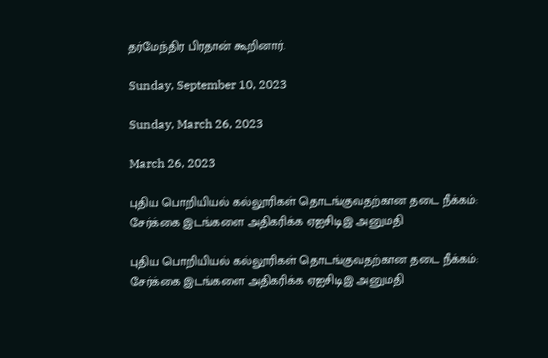தர்மேந்திர பிரதான் கூறினார்.

Sunday, September 10, 2023

Sunday, March 26, 2023

March 26, 2023

புதிய பொறியியல் கல்லூரிகள் தொடங்குவதற்கான தடை நீக்கம்: சேர்க்கை இடங்களை அதிகரிக்க ஏஐசிடிஇ அனுமதி

புதிய பொறியியல் கல்லூரிகள் தொடங்குவதற்கான தடை நீக்கம்: சேர்க்கை இடங்களை அதிகரிக்க ஏஐசிடிஇ அனுமதி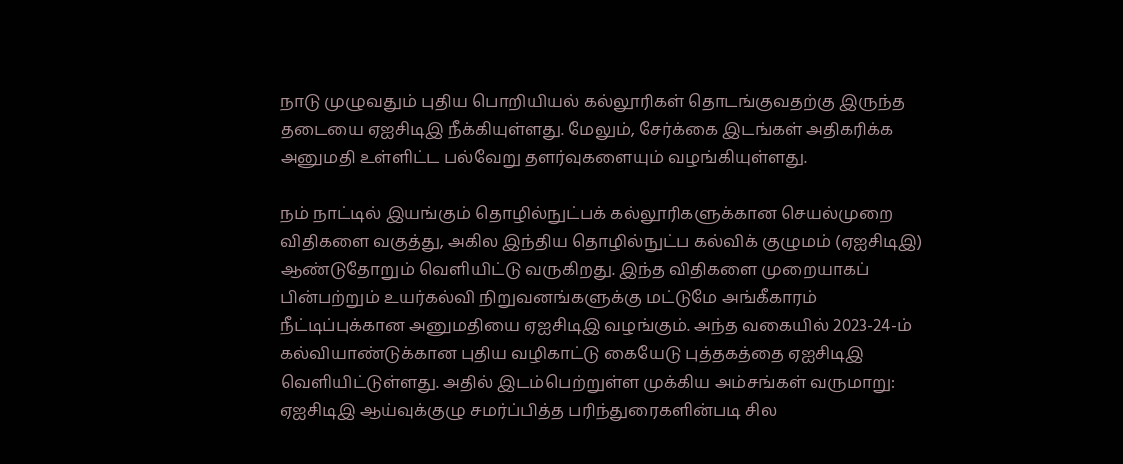நாடு முழுவதும் புதிய பொறியியல் கல்லூரிகள் தொடங்குவதற்கு இருந்த தடையை ஏஐசிடிஇ நீக்கியுள்ளது. மேலும், சேர்க்கை இடங்கள் அதிகரிக்க அனுமதி உள்ளிட்ட பல்வேறு தளர்வுகளையும் வழங்கியுள்ளது.

நம் நாட்டில் இயங்கும் தொழில்நுட்பக் கல்லூரிகளுக்கான செயல்முறை விதிகளை வகுத்து, அகில இந்திய தொழில்நுட்ப கல்விக் குழுமம் (ஏஐசிடிஇ) ஆண்டுதோறும் வெளியிட்டு வருகிறது. இந்த விதிகளை முறையாகப் பின்பற்றும் உயர்கல்வி நிறுவனங்களுக்கு மட்டுமே அங்கீகாரம் நீட்டிப்புக்கான அனுமதியை ஏஐசிடிஇ வழங்கும். அந்த வகையில் 2023-24-ம் கல்வியாண்டுக்கான புதிய வழிகாட்டு கையேடு புத்தகத்தை ஏஐசிடிஇ வெளியிட்டுள்ளது. அதில் இடம்பெற்றுள்ள முக்கிய அம்சங்கள் வருமாறு: ஏஐசிடிஇ ஆய்வுக்குழு சமர்ப்பித்த பரிந்துரைகளின்படி சில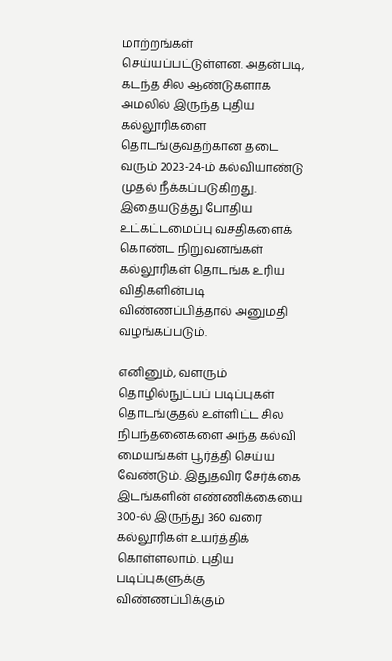மாற்றங்கள் செய்யப்பட்டுள்ளன. அதன்படி, கடந்த சில ஆண்டுகளாக அமலில் இருந்த புதிய கல்லூரிகளை தொடங்குவதற்கான தடை வரும் 2023-24-ம் கல்வியாண்டு முதல் நீக்கப்படுகிறது. இதையடுத்து போதிய உட்கட்டமைப்பு வசதிகளைக் கொண்ட நிறுவனங்கள் கல்லூரிகள் தொடங்க உரிய விதிகளின்படி விண்ணப்பித்தால் அனுமதி வழங்கப்படும்.

எனினும், வளரும் தொழில்நுட்பப் படிப்புகள் தொடங்குதல் உள்ளிட்ட சில நிபந்தனைகளை அந்த கல்வி மையங்கள் பூர்த்தி செய்ய வேண்டும். இதுதவிர சேர்க்கை இடங்களின் எண்ணிக்கையை 300-ல் இருந்து 360 வரை கல்லூரிகள் உயர்த்திக் கொள்ளலாம். புதிய படிப்புகளுக்கு விண்ணப்பிக்கும்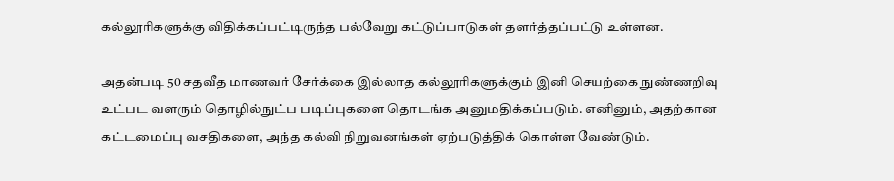கல்லூரிகளுக்கு விதிக்கப்பட்டிருந்த பல்வேறு கட்டுப்பாடுகள் தளர்த்தப்பட்டு உள்ளன.

அதன்படி 50 சதவீத மாணவர் சேர்க்கை இல்லாத கல்லூரிகளுக்கும் இனி செயற்கை நுண்ணறிவு உட்பட வளரும் தொழில்நுட்ப படிப்புகளை தொடங்க அனுமதிக்கப்படும். எனினும், அதற்கான கட்டமைப்பு வசதிகளை, அந்த கல்வி நிறுவனங்கள் ஏற்படுத்திக் கொள்ள வேண்டும்.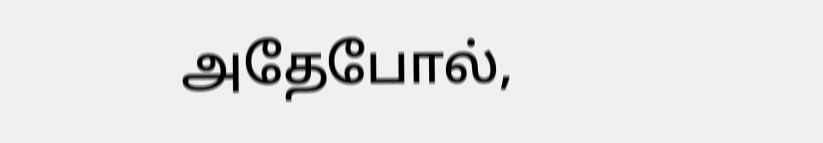அதேபோல்,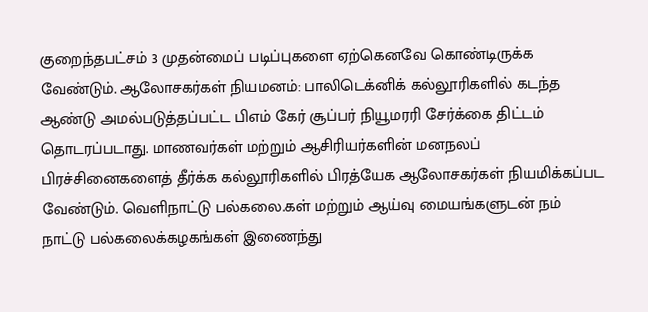குறைந்தபட்சம் 3 முதன்மைப் படிப்புகளை ஏற்கெனவே கொண்டிருக்க வேண்டும். ஆலோசகர்கள் நியமனம்: பாலிடெக்னிக் கல்லூரிகளில் கடந்த ஆண்டு அமல்படுத்தப்பட்ட பிஎம் கேர் சூப்பர் நியூமரரி சேர்க்கை திட்டம் தொடரப்படாது. மாணவர்கள் மற்றும் ஆசிரியர்களின் மனநலப் பிரச்சினைகளைத் தீர்க்க கல்லூரிகளில் பிரத்யேக ஆலோசகர்கள் நியமிக்கப்பட வேண்டும். வெளிநாட்டு பல்கலை.கள் மற்றும் ஆய்வு மையங்களுடன் நம் நாட்டு பல்கலைக்கழகங்கள் இணைந்து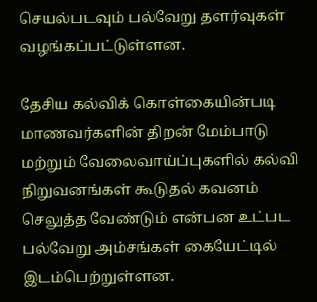செயல்படவும் பல்வேறு தளர்வுகள் வழங்கப்பட்டுள்ளன.

தேசிய கல்விக் கொள்கையின்படி மாணவர்களின் திறன் மேம்பாடு மற்றும் வேலைவாய்ப்புகளில் கல்வி நிறுவனங்கள் கூடுதல் கவனம் செலுத்த வேண்டும் என்பன உட்பட பல்வேறு அம்சங்கள் கையேட்டில் இடம்பெற்றுள்ளன.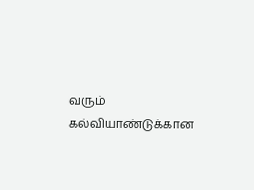வரும் கல்வியாண்டுக்கான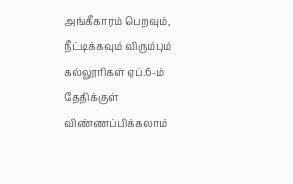அங்கீகாரம் பெறவும், நீட்டிக்கவும் விரும்பும் கல்லூரிகள் ஏப்.6-ம் தேதிக்குள் விண்ணப்பிக்கலாம்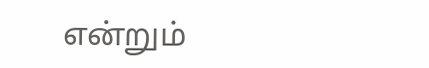என்றும்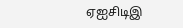ஏஐசிடிஇ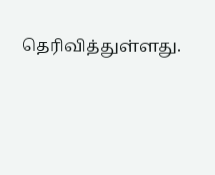தெரிவித்துள்ளது.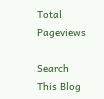Total Pageviews

Search This Blog